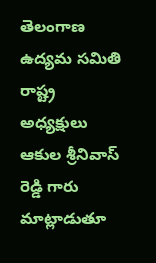తెలంగాణ ఉద్యమ సమితి రాష్ట్ర అధ్యక్షులు ఆకుల శ్రీనివాస్ రెడ్డి గారు మాట్లాడుతూ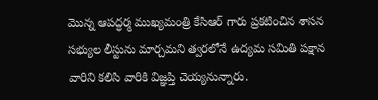మొన్న ఆపద్ధర్మ ముఖ్యమంత్రి కేసిఆర్ గారు ప్రకటించిన శాసన సభ్యుల లీస్టును మార్చమని త్వరలోనే ఉద్యమ సమితి పక్షాన వారిని కలిసి వారికి విజ్ఞప్తి చెయ్యనున్నారు.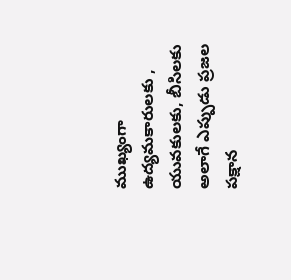ముఖ్యంగా ఉద్యమకారులకు , యువకులకు, బీసిలకు అలాగే ఎప్పుడు ప్రజల పక్షాన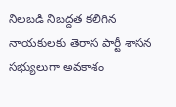నిలబడి నిబద్దత కలిగిన నాయకులకు తెరాస పార్టీ శాసన సభ్యులుగా అవకాశం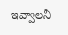ఇవ్వాలనీ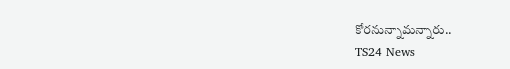కోరనున్నామన్నారు..
TS24 News